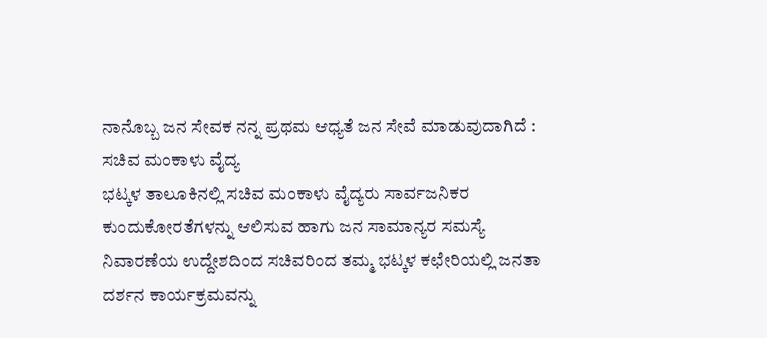ನಾನೊಬ್ಬ ಜನ ಸೇವಕ ನನ್ನ ಪ್ರಥಮ ಆಧ್ಯತೆ ಜನ ಸೇವೆ ಮಾಡುವುದಾಗಿದೆ : ಸಚಿವ ಮಂಕಾಳು ವೈದ್ಯ
ಭಟ್ಕಳ ತಾಲೂಕಿನಲ್ಲಿ ಸಚಿವ ಮಂಕಾಳು ವೈದ್ಯರು ಸಾರ್ವಜನಿಕರ ಕುಂದುಕೋರತೆಗಳನ್ನು ಆಲಿಸುವ ಹಾಗು ಜನ ಸಾಮಾನ್ಯರ ಸಮಸ್ಯೆ ನಿವಾರಣೆಯ ಉದ್ದೇಶದಿಂದ ಸಚಿವರಿಂದ ತಮ್ಮ ಭಟ್ಕಳ ಕಛೇರಿಯಲ್ಲಿ ಜನತಾ ದರ್ಶನ ಕಾರ್ಯಕ್ರಮವನ್ನು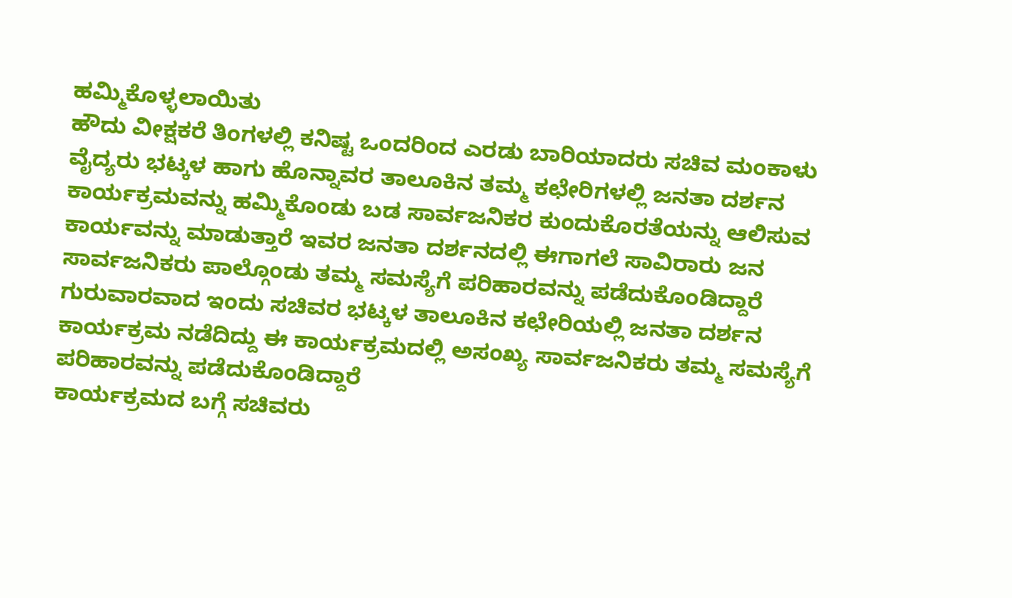ಹಮ್ಮಿಕೊಳ್ಳಲಾಯಿತು
ಹೌದು ವೀಕ್ಷಕರೆ ತಿಂಗಳಲ್ಲಿ ಕನಿಷ್ಟ ಒಂದರಿಂದ ಎರಡು ಬಾರಿಯಾದರು ಸಚಿವ ಮಂಕಾಳು ವೈದ್ಯರು ಭಟ್ಕಳ ಹಾಗು ಹೊನ್ನಾವರ ತಾಲೂಕಿನ ತಮ್ಮ ಕಛೇರಿಗಳಲ್ಲಿ ಜನತಾ ದರ್ಶನ ಕಾರ್ಯಕ್ರಮವನ್ನು ಹಮ್ಮಿಕೊಂಡು ಬಡ ಸಾರ್ವಜನಿಕರ ಕುಂದುಕೊರತೆಯನ್ನು ಆಲಿಸುವ ಕಾರ್ಯವನ್ನು ಮಾಡುತ್ತಾರೆ ಇವರ ಜನತಾ ದರ್ಶನದಲ್ಲಿ ಈಗಾಗಲೆ ಸಾವಿರಾರು ಜನ ಸಾರ್ವಜನಿಕರು ಪಾಲ್ಗೊಂಡು ತಮ್ಮ ಸಮಸ್ಯೆಗೆ ಪರಿಹಾರವನ್ನು ಪಡೆದುಕೊಂಡಿದ್ದಾರೆ
ಗುರುವಾರವಾದ ಇಂದು ಸಚಿವರ ಭಟ್ಕಳ ತಾಲೂಕಿನ ಕಛೇರಿಯಲ್ಲಿ ಜನತಾ ದರ್ಶನ ಕಾರ್ಯಕ್ರಮ ನಡೆದಿದ್ದು ಈ ಕಾರ್ಯಕ್ರಮದಲ್ಲಿ ಅಸಂಖ್ಯ ಸಾರ್ವಜನಿಕರು ತಮ್ಮ ಸಮಸ್ಯೆಗೆ ಪರಿಹಾರವನ್ನು ಪಡೆದುಕೊಂಡಿದ್ದಾರೆ
ಕಾರ್ಯಕ್ರಮದ ಬಗ್ಗೆ ಸಚಿವರು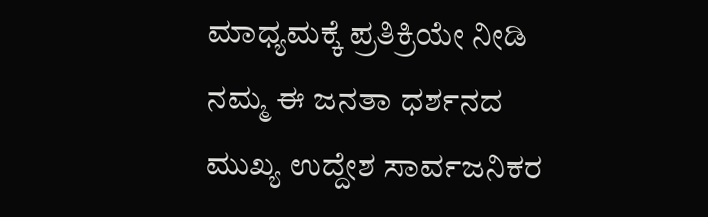ಮಾಧ್ಯಮಕ್ಕೆ ಪ್ರತಿಕ್ರಿಯೇ ನೀಡಿ ನಮ್ಮ ಈ ಜನತಾ ಧರ್ಶನದ ಮುಖ್ಯ ಉದ್ದೇಶ ಸಾರ್ವಜನಿಕರ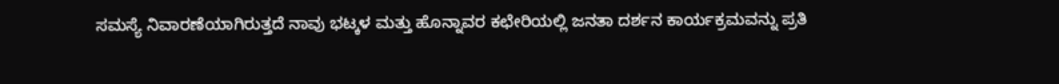ಸಮಸ್ಯೆ ನಿವಾರಣೆಯಾಗಿರುತ್ತದೆ ನಾವು ಭಟ್ಕಳ ಮತ್ತು ಹೊನ್ನಾವರ ಕಛೇರಿಯಲ್ಲಿ ಜನತಾ ದರ್ಶನ ಕಾರ್ಯಕ್ರಮವನ್ನು ಪ್ರತಿ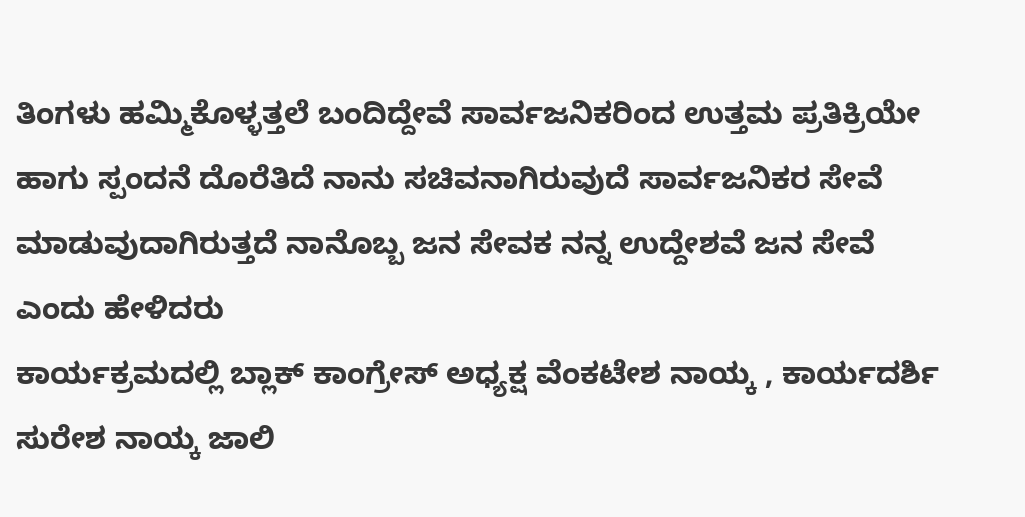ತಿಂಗಳು ಹಮ್ಮಿಕೊಳ್ಳತ್ತಲೆ ಬಂದಿದ್ದೇವೆ ಸಾರ್ವಜನಿಕರಿಂದ ಉತ್ತಮ ಪ್ರತಿಕ್ರಿಯೇ ಹಾಗು ಸ್ಪಂದನೆ ದೊರೆತಿದೆ ನಾನು ಸಚಿವನಾಗಿರುವುದೆ ಸಾರ್ವಜನಿಕರ ಸೇವೆ ಮಾಡುವುದಾಗಿರುತ್ತದೆ ನಾನೊಬ್ಬ ಜನ ಸೇವಕ ನನ್ನ ಉದ್ದೇಶವೆ ಜನ ಸೇವೆ ಎಂದು ಹೇಳಿದರು
ಕಾರ್ಯಕ್ರಮದಲ್ಲಿ ಬ್ಲಾಕ್ ಕಾಂಗ್ರೇಸ್ ಅಧ್ಯಕ್ಷ ವೆಂಕಟೇಶ ನಾಯ್ಕ , ಕಾರ್ಯದರ್ಶಿ ಸುರೇಶ ನಾಯ್ಕ ಜಾಲಿ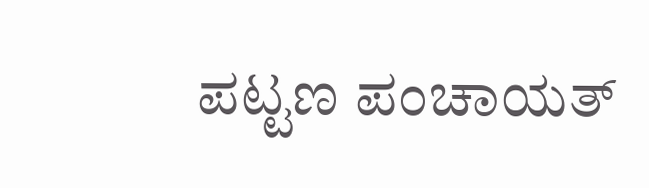ಪಟ್ಟಣ ಪಂಚಾಯತ್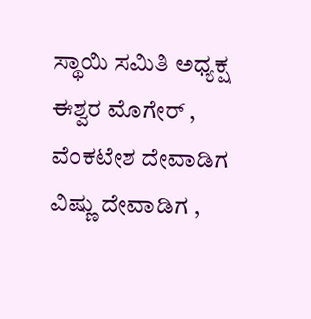ಸ್ಥಾಯಿ ಸಮಿತಿ ಅಧ್ಯಕ್ಷ ಈಶ್ವರ ಮೊಗೇರ್ , ವೆಂಕಟೇಶ ದೇವಾಡಿಗ ವಿಷ್ಣು ದೇವಾಡಿಗ ,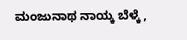ಮಂಜುನಾಥ ನಾಯ್ಕ ಬೆಳ್ಕೆ ,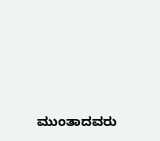ಮುಂತಾದವರು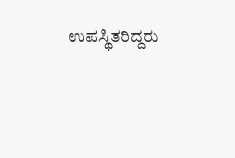ಉಪಸ್ಥಿತರಿದ್ದರು